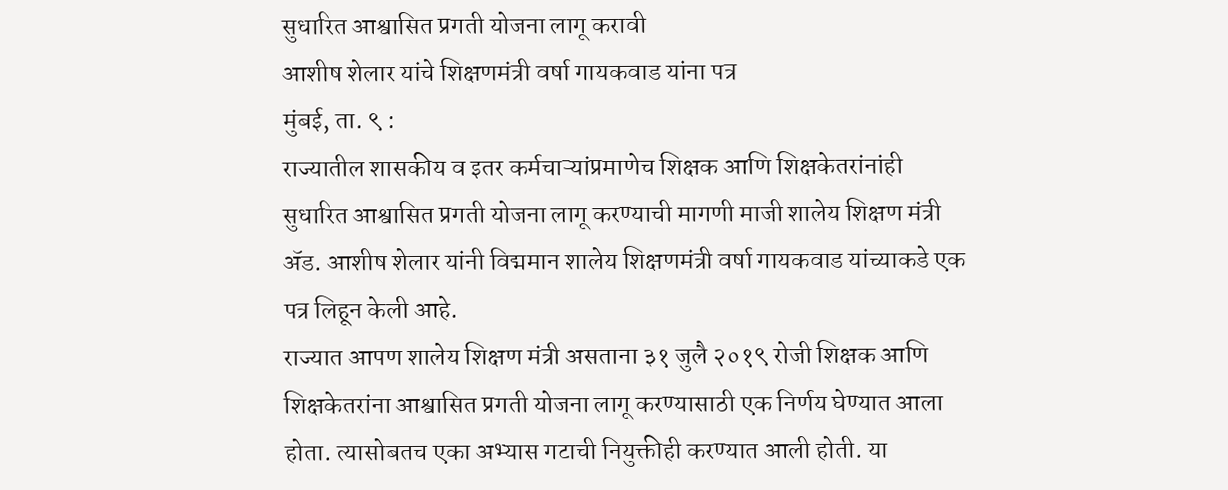सुधारित आश्वासित प्रगती योजना लागू करावी
आशीष शेलार यांचे शिक्षणमंत्री वर्षा गायकवाड यांना पत्र
मुंबई, ता. ९ :
राज्यातील शासकीय व इतर कर्मचाऱ्यांप्रमाणेच शिक्षक आणि शिक्षकेतरांनांही सुधारित आश्वासित प्रगती योजना लागू करण्याची मागणी माजी शालेय शिक्षण मंत्री ॲड. आशीष शेलार यांनी विद्ममान शालेय शिक्षणमंत्री वर्षा गायकवाड यांच्याकडे एक पत्र लिहून केली आहे.
राज्यात आपण शालेय शिक्षण मंत्री असताना ३१ जुलै २०१९ रोजी शिक्षक आणि शिक्षकेतरांना आश्वासित प्रगती योजना लागू करण्यासाठी एक निर्णय घेण्यात आला होता. त्यासोबतच एका अभ्यास गटाची नियुक्तीही करण्यात आली होती. या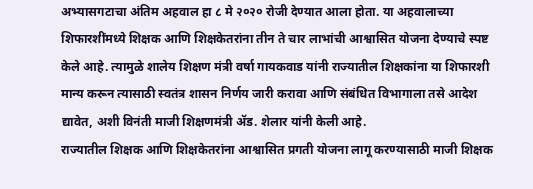अभ्यासगटाचा अंतिम अहवाल हा ८ मे २०२० रोजी देण्यात आला होता. या अहवालाच्या शिफारशींमध्ये शिक्षक आणि शिक्षकेतरांना तीन ते चार लाभांची आश्वासित योजना देण्याचे स्पष्ट केले आहे. त्यामुळे शालेय शिक्षण मंत्री वर्षा गायकवाड यांनी राज्यातील शिक्षकांना या शिफारशी मान्य करून त्यासाठी स्वतंत्र शासन निर्णय जारी करावा आणि संबंधित विभागाला तसे आदेश द्यावेत, अशी विनंती माजी शिक्षणमंत्री ॲड. शेलार यांनी केली आहे.
राज्यातील शिक्षक आणि शिक्षकेतरांना आश्वासित प्रगती योजना लागू करण्यासाठी माजी शिक्षक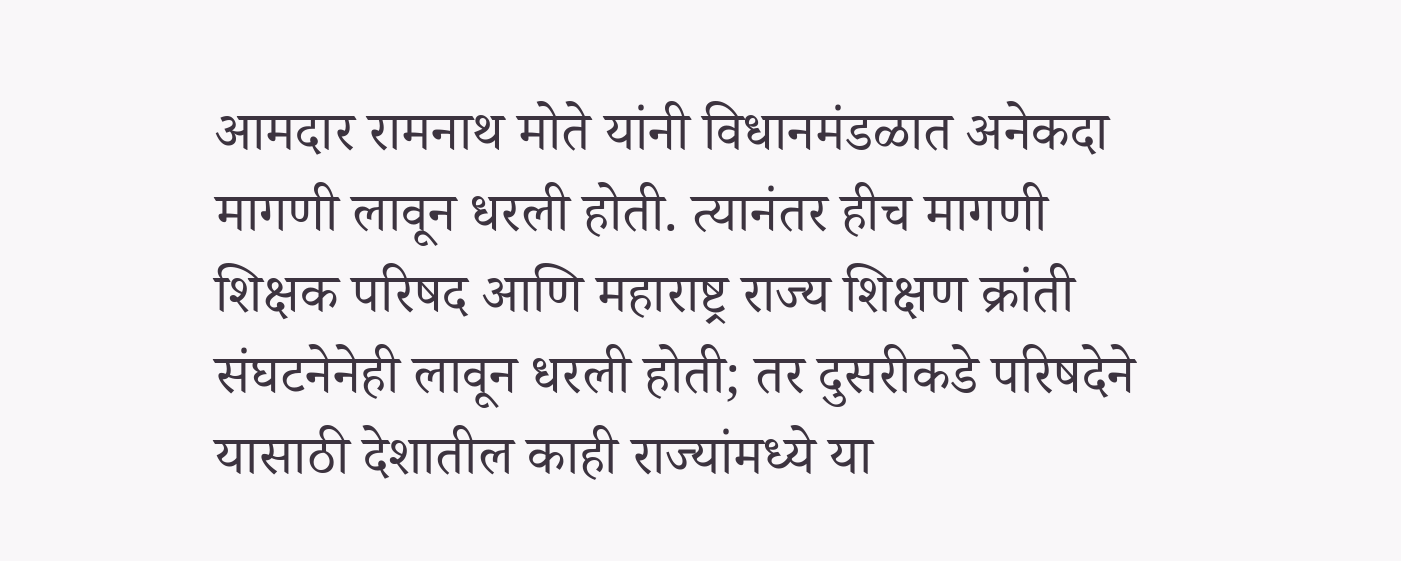आमदार रामनाथ मोते यांनी विधानमंडळात अनेकदा मागणी लावून धरली होती. त्यानंतर हीच मागणी शिक्षक परिषद आणि महाराष्ट्र राज्य शिक्षण क्रांती संघटनेनेही लावून धरली होती; तर दुसरीकडे परिषदेने यासाठी देशातील काही राज्यांमध्ये या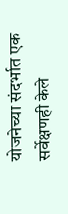योजनेच्या संदर्भात एक सर्वेक्षणही केले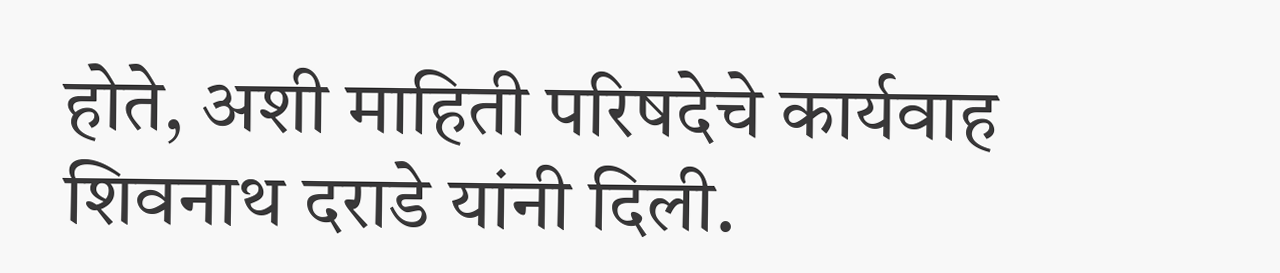होते, अशी माहिती परिषदेचे कार्यवाह शिवनाथ दराडे यांनी दिली.